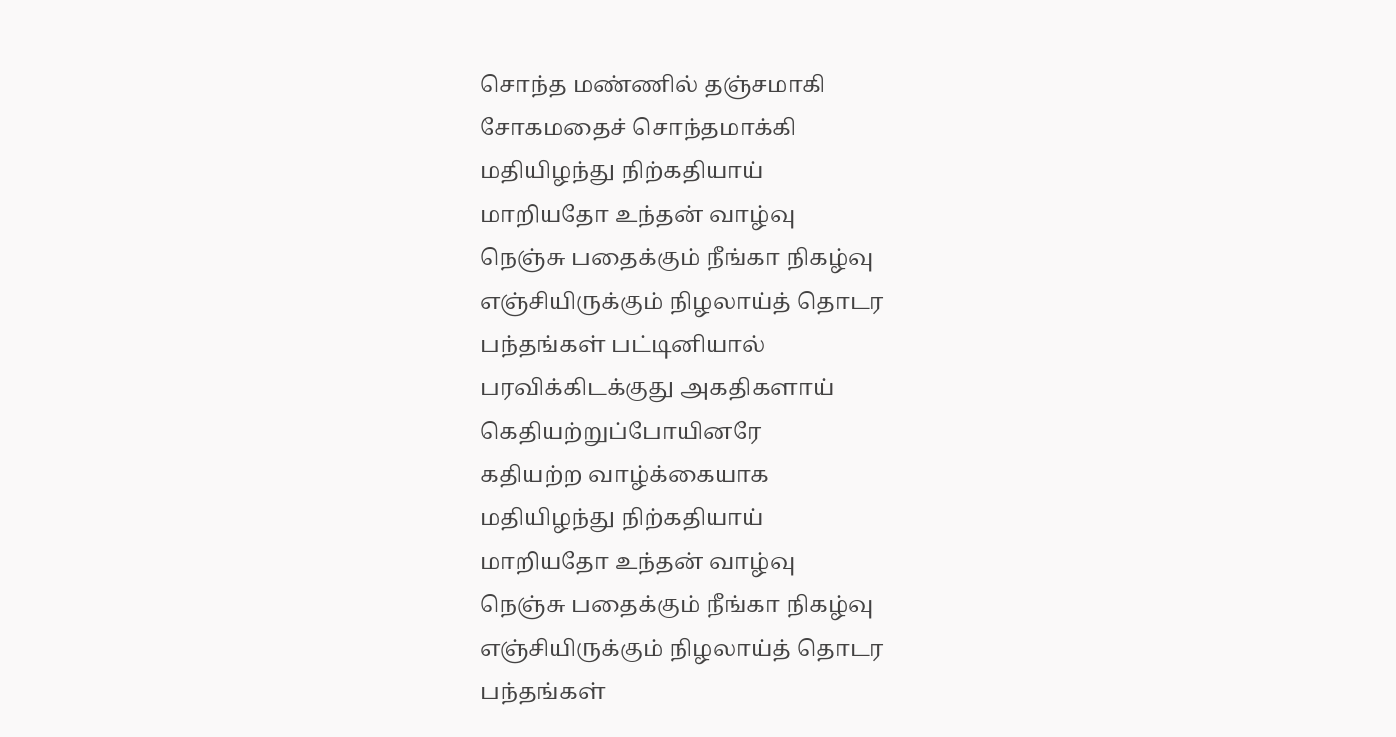சொந்த மண்ணில் தஞ்சமாகி
சோகமதைச் சொந்தமாக்கி
மதியிழந்து நிற்கதியாய்
மாறியதோ உந்தன் வாழ்வு
நெஞ்சு பதைக்கும் நீங்கா நிகழ்வு
எஞ்சியிருக்கும் நிழலாய்த் தொடர
பந்தங்கள் பட்டினியால்
பரவிக்கிடக்குது அகதிகளாய்
கெதியற்றுப்போயினரே
கதியற்ற வாழ்க்கையாக
மதியிழந்து நிற்கதியாய்
மாறியதோ உந்தன் வாழ்வு
நெஞ்சு பதைக்கும் நீங்கா நிகழ்வு
எஞ்சியிருக்கும் நிழலாய்த் தொடர
பந்தங்கள்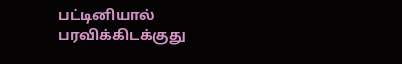பட்டினியால்
பரவிக்கிடக்குது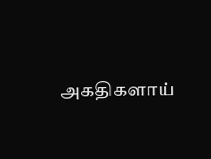அகதிகளாய்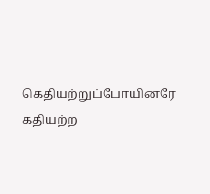கெதியற்றுப்போயினரே
கதியற்ற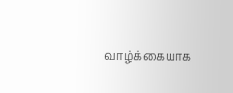வாழ்க்கையாக